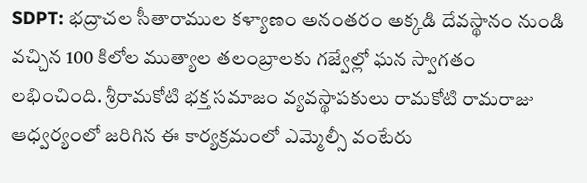SDPT: భద్రాచల సీతారాముల కళ్యాణం అనంతరం అక్కడి దేవస్థానం నుండి వచ్చిన 100 కిలోల ముత్యాల తలంబ్రాలకు గజ్వేల్లో ఘన స్వాగతం లభించింది. శ్రీరామకోటి భక్త సమాజం వ్యవస్థాపకులు రామకోటి రామరాజు ఆధ్వర్యంలో జరిగిన ఈ కార్యక్రమంలో ఎమ్మెల్సీ వంటేరు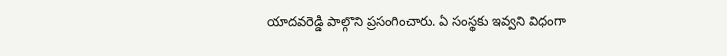యాదవరెడ్డి పాల్గొని ప్రసంగించారు. ఏ సంస్థకు ఇవ్వని విధంగా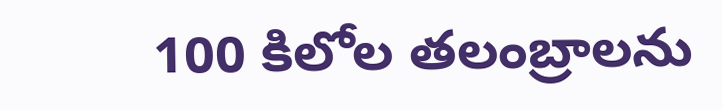100 కిలోల తలంబ్రాలను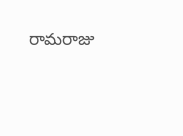రామరాజు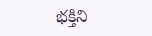భక్తిని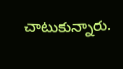చాటుకున్నారు.